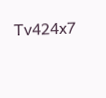Tv424x7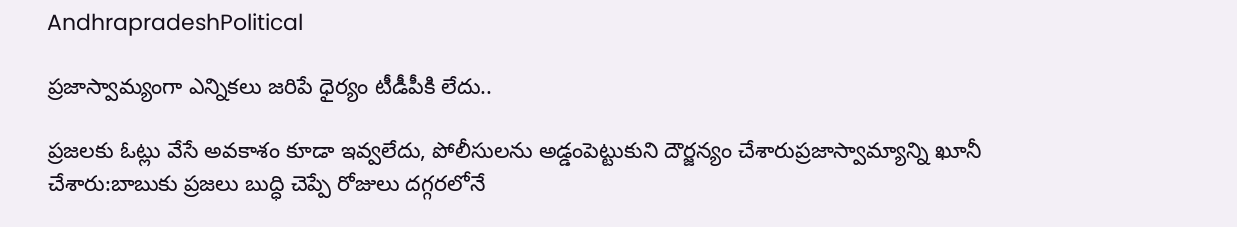AndhrapradeshPolitical

ప్రజాస్వామ్యంగా ఎన్నికలు జరిపే ధైర్యం టీడీపీకి లేదు..

ప్రజలకు ఓట్లు వేసే అవకాశం కూడా ఇవ్వలేదు, పోలీసులను అడ్డంపెట్టుకుని దౌర్జన్యం చేశారుప్రజాస్వామ్యాన్ని ఖూనీ చేశారు:బాబుకు ప్రజలు బుద్ధి చెప్పే రోజులు దగ్గరలోనే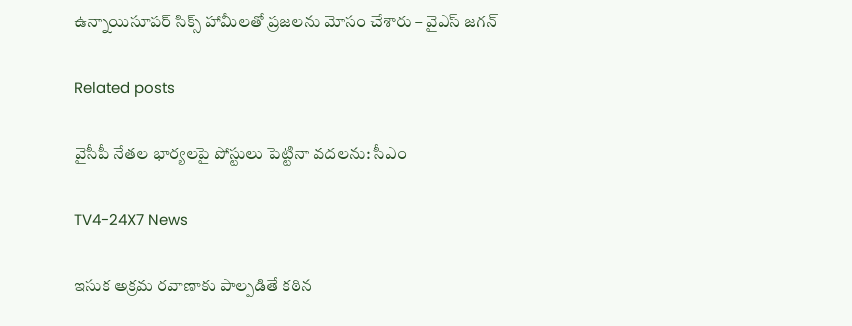ఉన్నాయిసూపర్ సిక్స్ హామీలతో ప్రజలను మోసం చేశారు – వైఎస్ జగన్

Related posts

వైసీపీ నేతల భార్యలపై పోస్టులు పెట్టినా వదలను: సీఎం

TV4-24X7 News

ఇసుక అక్రమ రవాణాకు పాల్పడితే కఠిన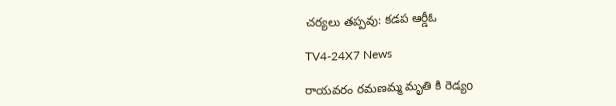చర్యలు తప్పవు: కడప ఆర్డీఓ

TV4-24X7 News

రాయవరం రమణమ్మ మృతి కి రెడ్యo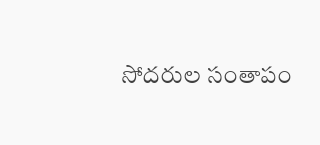సోదరుల సంతాపం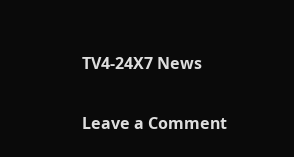TV4-24X7 News

Leave a Comment